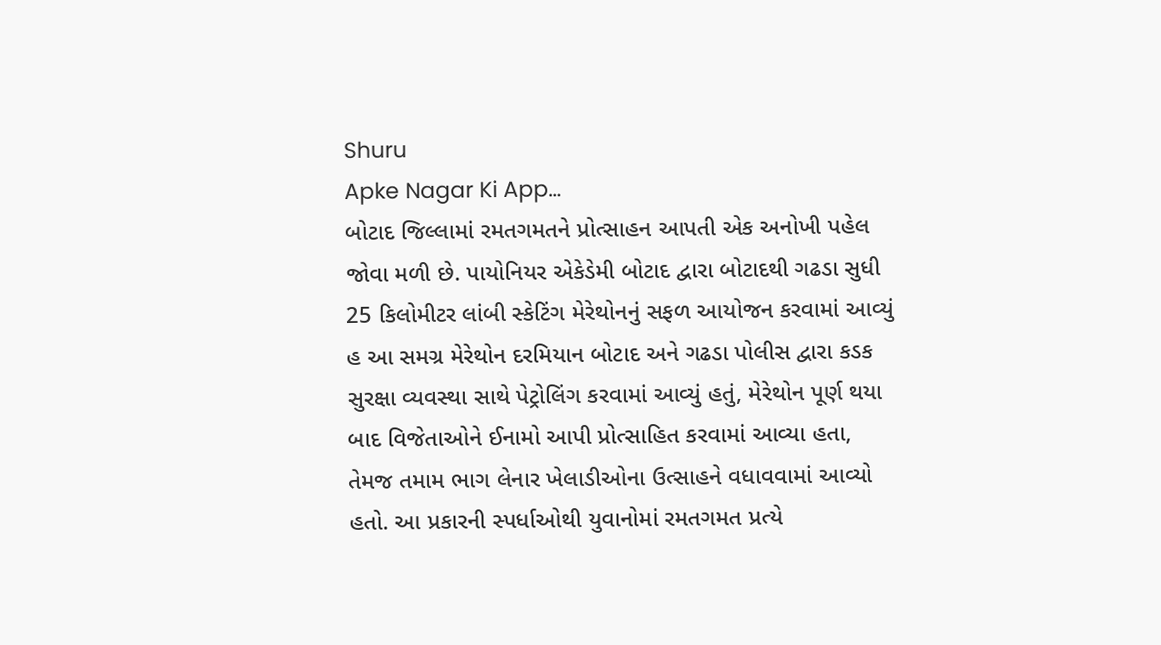Shuru
Apke Nagar Ki App…
બોટાદ જિલ્લામાં રમતગમતને પ્રોત્સાહન આપતી એક અનોખી પહેલ જોવા મળી છે. પાયોનિયર એકેડેમી બોટાદ દ્વારા બોટાદથી ગઢડા સુધી 25 કિલોમીટર લાંબી સ્કેટિંગ મેરેથોનનું સફળ આયોજન કરવામાં આવ્યું હ આ સમગ્ર મેરેથોન દરમિયાન બોટાદ અને ગઢડા પોલીસ દ્વારા કડક સુરક્ષા વ્યવસ્થા સાથે પેટ્રોલિંગ કરવામાં આવ્યું હતું, મેરેથોન પૂર્ણ થયા બાદ વિજેતાઓને ઈનામો આપી પ્રોત્સાહિત કરવામાં આવ્યા હતા, તેમજ તમામ ભાગ લેનાર ખેલાડીઓના ઉત્સાહને વધાવવામાં આવ્યો હતો. આ પ્રકારની સ્પર્ધાઓથી યુવાનોમાં રમતગમત પ્રત્યે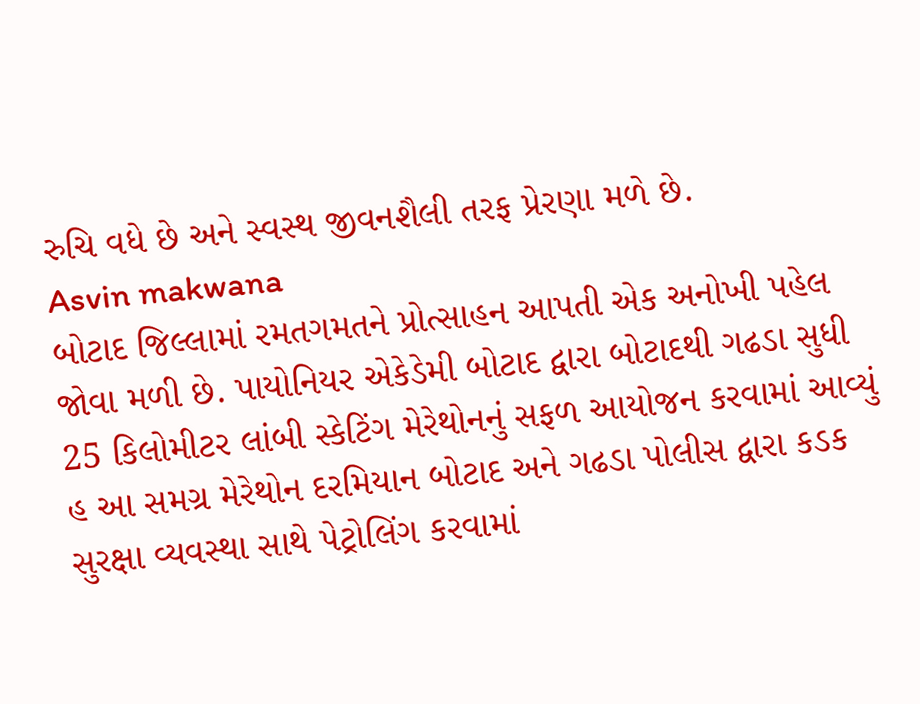રુચિ વધે છે અને સ્વસ્થ જીવનશૈલી તરફ પ્રેરણા મળે છે.
Asvin makwana
બોટાદ જિલ્લામાં રમતગમતને પ્રોત્સાહન આપતી એક અનોખી પહેલ જોવા મળી છે. પાયોનિયર એકેડેમી બોટાદ દ્વારા બોટાદથી ગઢડા સુધી 25 કિલોમીટર લાંબી સ્કેટિંગ મેરેથોનનું સફળ આયોજન કરવામાં આવ્યું હ આ સમગ્ર મેરેથોન દરમિયાન બોટાદ અને ગઢડા પોલીસ દ્વારા કડક સુરક્ષા વ્યવસ્થા સાથે પેટ્રોલિંગ કરવામાં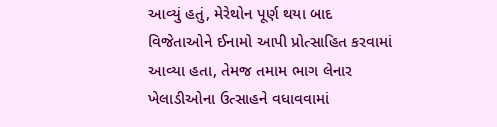આવ્યું હતું, મેરેથોન પૂર્ણ થયા બાદ વિજેતાઓને ઈનામો આપી પ્રોત્સાહિત કરવામાં આવ્યા હતા, તેમજ તમામ ભાગ લેનાર ખેલાડીઓના ઉત્સાહને વધાવવામાં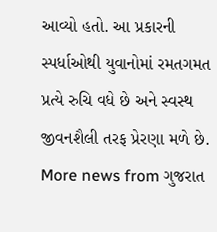આવ્યો હતો. આ પ્રકારની સ્પર્ધાઓથી યુવાનોમાં રમતગમત પ્રત્યે રુચિ વધે છે અને સ્વસ્થ જીવનશૈલી તરફ પ્રેરણા મળે છે.
More news from ગુજરાત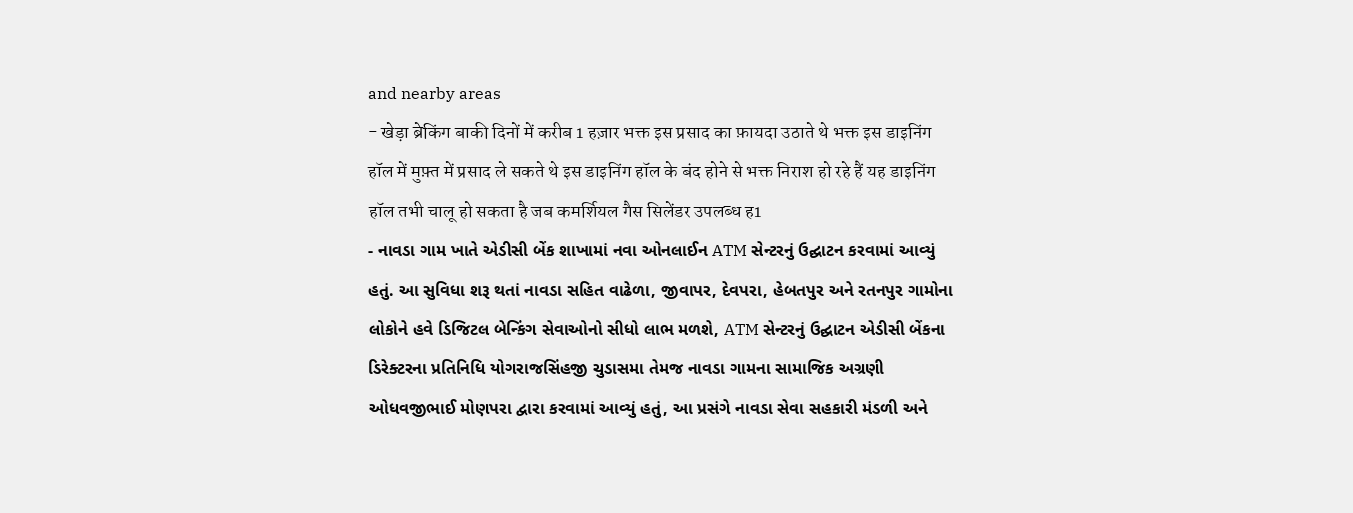and nearby areas
- खेड़ा ब्रेकिंग बाकी दिनों में करीब 1 हज़ार भक्त इस प्रसाद का फ़ायदा उठाते थे भक्त इस डाइनिंग हॉल में मुफ़्त में प्रसाद ले सकते थे इस डाइनिंग हॉल के बंद होने से भक्त निराश हो रहे हैं यह डाइनिंग हॉल तभी चालू हो सकता है जब कमर्शियल गैस सिलेंडर उपलब्ध ह1
- નાવડા ગામ ખાતે એડીસી બેંક શાખામાં નવા ઓનલાઈન ATM સેન્ટરનું ઉદ્ઘાટન કરવામાં આવ્યું હતું. આ સુવિધા શરૂ થતાં નાવડા સહિત વાઢેળા, જીવાપર, દેવપરા, હેબતપુર અને રતનપુર ગામોના લોકોને હવે ડિજિટલ બેન્કિંગ સેવાઓનો સીધો લાભ મળશે, ATM સેન્ટરનું ઉદ્ઘાટન એડીસી બેંકના ડિરેક્ટરના પ્રતિનિધિ યોગરાજસિંહજી ચુડાસમા તેમજ નાવડા ગામના સામાજિક અગ્રણી ઓધવજીભાઈ મોણપરા દ્વારા કરવામાં આવ્યું હતું, આ પ્રસંગે નાવડા સેવા સહકારી મંડળી અને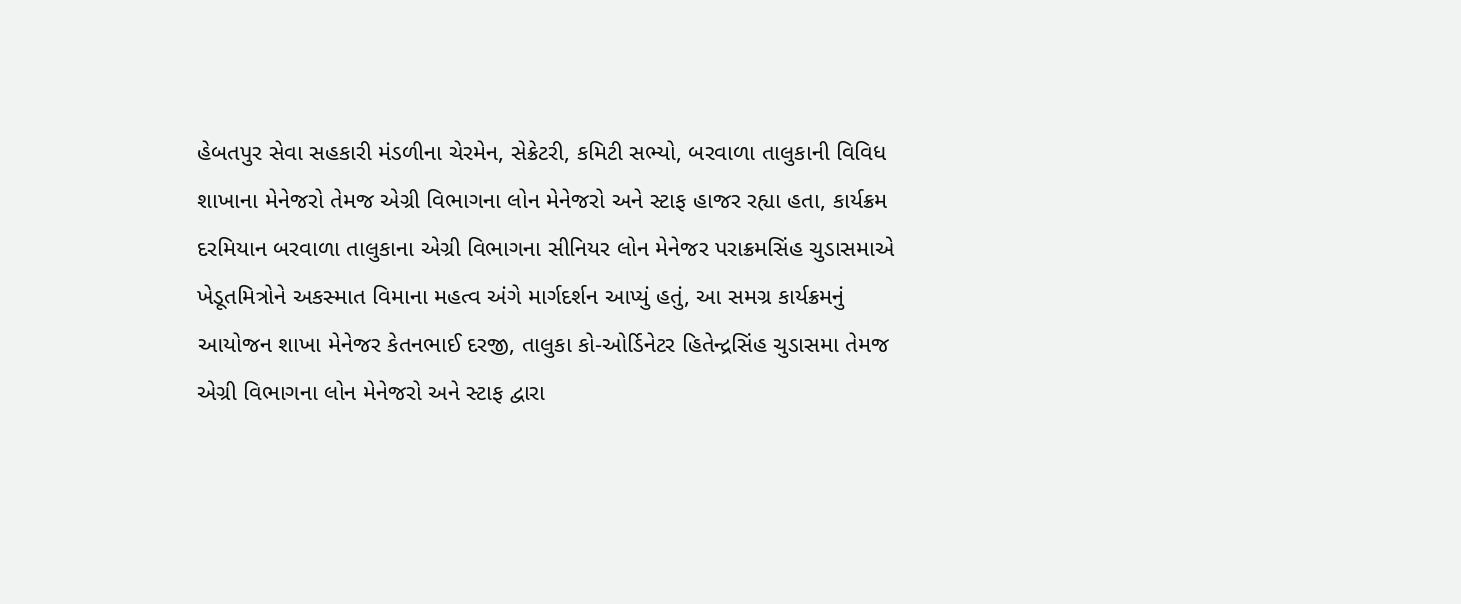હેબતપુર સેવા સહકારી મંડળીના ચેરમેન, સેક્રેટરી, કમિટી સભ્યો, બરવાળા તાલુકાની વિવિધ શાખાના મેનેજરો તેમજ એગ્રી વિભાગના લોન મેનેજરો અને સ્ટાફ હાજર રહ્યા હતા, કાર્યક્રમ દરમિયાન બરવાળા તાલુકાના એગ્રી વિભાગના સીનિયર લોન મેનેજર પરાક્રમસિંહ ચુડાસમાએ ખેડૂતમિત્રોને અકસ્માત વિમાના મહત્વ અંગે માર્ગદર્શન આપ્યું હતું, આ સમગ્ર કાર્યક્રમનું આયોજન શાખા મેનેજર કેતનભાઈ દરજી, તાલુકા કો-ઓર્ડિનેટર હિતેન્દ્રસિંહ ચુડાસમા તેમજ એગ્રી વિભાગના લોન મેનેજરો અને સ્ટાફ દ્વારા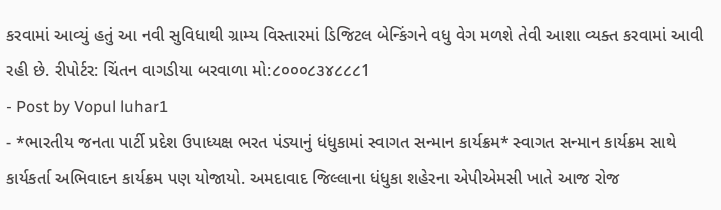કરવામાં આવ્યું હતું આ નવી સુવિધાથી ગ્રામ્ય વિસ્તારમાં ડિજિટલ બેન્કિંગને વધુ વેગ મળશે તેવી આશા વ્યક્ત કરવામાં આવી રહી છે. રીપોર્ટર: ચિંતન વાગડીયા બરવાળા મો:૮૦૦૦૮૩૪૮૮૮1
- Post by Vopul luhar1
- *ભારતીય જનતા પાર્ટી પ્રદેશ ઉપાધ્યક્ષ ભરત પંડ્યાનું ધંધુકામાં સ્વાગત સન્માન કાર્યક્રમ* સ્વાગત સન્માન કાર્યક્રમ સાથે કાર્યકર્તા અભિવાદન કાર્યક્રમ પણ યોજાયો. અમદાવાદ જિલ્લાના ધંધુકા શહેરના એપીએમસી ખાતે આજ રોજ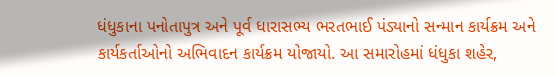ધંધુકાના પનોતાપુત્ર અને પૂર્વ ધારાસભ્ય ભરતભાઈ પંડ્યાનો સન્માન કાર્યક્રમ અને કાર્યકર્તાઓનો અભિવાદન કાર્યક્રમ યોજાયો. આ સમારોહમાં ધંધુકા શહેર,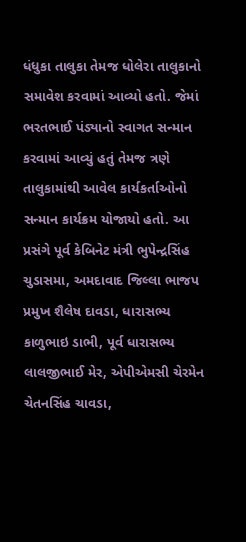ધંધુકા તાલુકા તેમજ ધોલેરા તાલુકાનો સમાવેશ કરવામાં આવ્યો હતો. જેમાં ભરતભાઈ પંડ્યાનો સ્વાગત સન્માન કરવામાં આવ્યું હતું તેમજ ત્રણે તાલુકામાંથી આવેલ કાર્યકર્તાઓનો સન્માન કાર્યક્રમ યોજાયો હતો. આ પ્રસંગે પૂર્વ કેબિનેટ મંત્રી ભુપેન્દ્રસિંહ ચુડાસમા, અમદાવાદ જિલ્લા ભાજપ પ્રમુખ શૈલેષ દાવડા, ધારાસભ્ય કાળુભાઇ ડાભી, પૂર્વ ધારાસભ્ય લાલજીભાઈ મેર, એપીએમસી ચેરમેન ચેતનસિંહ ચાવડા,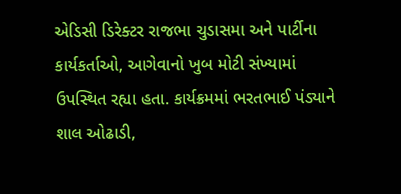એડિસી ડિરેક્ટર રાજભા ચુડાસમા અને પાર્ટીના કાર્યકર્તાઓ, આગેવાનો ખુબ મોટી સંખ્યામાં ઉપસ્થિત રહ્યા હતા. કાર્યક્રમમાં ભરતભાઈ પંડ્યાને શાલ ઓઢાડી,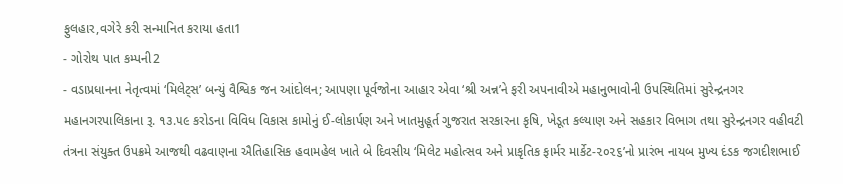ફુલહાર,વગેરે કરી સન્માનિત કરાયા હતા1
- ગોરોથ પાત કમ્પની2
- વડાપ્રધાનના નેતૃત્વમાં ‘મિલેટ્સ’ બન્યું વૈશ્વિક જન આંદોલન; આપણા પૂર્વજોના આહાર એવા ‘શ્રી અન્ન’ને ફરી અપનાવીએ મહાનુભાવોની ઉપસ્થિતિમાં સુરેન્દ્રનગર મહાનગરપાલિકાના રૂ. ૧૩.૫૯ કરોડના વિવિધ વિકાસ કામોનું ઈ-લોકાર્પણ અને ખાતમુહૂર્ત ગુજરાત સરકારના કૃષિ, ખેડૂત કલ્યાણ અને સહકાર વિભાગ તથા સુરેન્દ્રનગર વહીવટી તંત્રના સંયુક્ત ઉપક્રમે આજથી વઢવાણના ઐતિહાસિક હવામહેલ ખાતે બે દિવસીય ‘મિલેટ મહોત્સવ અને પ્રાકૃતિક ફાર્મર માર્કેટ-૨૦૨૬’નો પ્રારંભ નાયબ મુખ્ય દંડક જગદીશભાઈ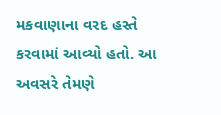મકવાણાના વરદ હસ્તે કરવામાં આવ્યો હતો. આ અવસરે તેમણે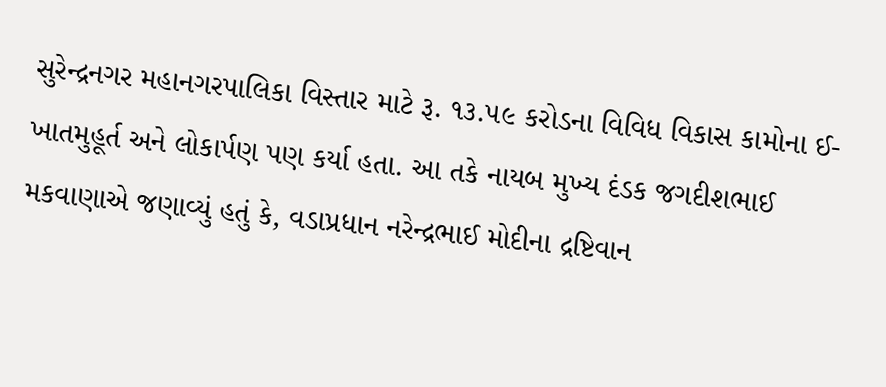સુરેન્દ્રનગર મહાનગરપાલિકા વિસ્તાર માટે રૂ. ૧૩.૫૯ કરોડના વિવિધ વિકાસ કામોના ઈ-ખાતમુહૂર્ત અને લોકાર્પણ પણ કર્યા હતા. આ તકે નાયબ મુખ્ય દંડક જગદીશભાઈ મકવાણાએ જણાવ્યું હતું કે, વડાપ્રધાન નરેન્દ્રભાઈ મોદીના દ્રષ્ટિવાન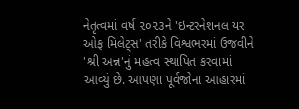નેતૃત્વમાં વર્ષ ૨૦૨૩ને 'ઇન્ટરનેશનલ યર ઓફ મિલેટ્સ' તરીકે વિશ્વભરમાં ઉજવીને 'શ્રી અન્ન'નું મહત્વ સ્થાપિત કરવામાં આવ્યું છે. આપણા પૂર્વજોના આહારમાં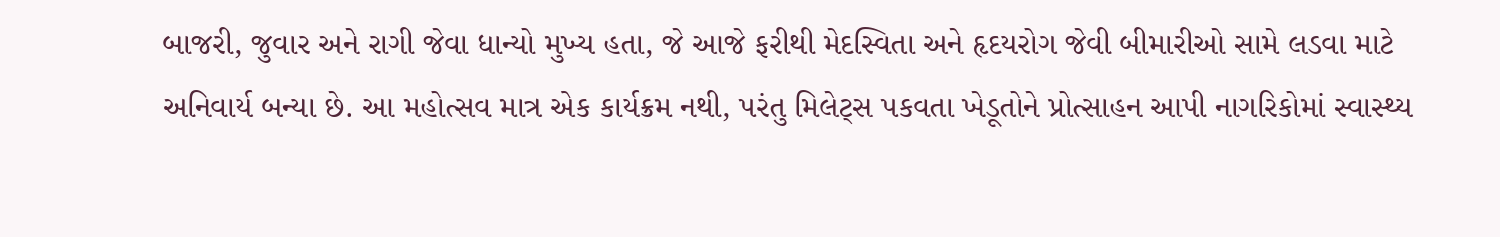બાજરી, જુવાર અને રાગી જેવા ધાન્યો મુખ્ય હતા, જે આજે ફરીથી મેદસ્વિતા અને હૃદયરોગ જેવી બીમારીઓ સામે લડવા માટે અનિવાર્ય બન્યા છે. આ મહોત્સવ માત્ર એક કાર્યક્રમ નથી, પરંતુ મિલેટ્સ પકવતા ખેડૂતોને પ્રોત્સાહન આપી નાગરિકોમાં સ્વાસ્થ્ય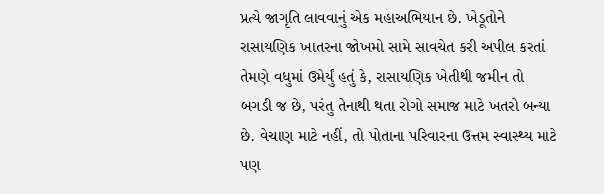પ્રત્યે જાગૃતિ લાવવાનું એક મહાઅભિયાન છે. ખેડૂતોને રાસાયણિક ખાતરના જોખમો સામે સાવચેત કરી અપીલ કરતાં તેમણે વધુમાં ઉમેર્યું હતું કે, રાસાયણિક ખેતીથી જમીન તો બગડી જ છે, પરંતુ તેનાથી થતા રોગો સમાજ માટે ખતરો બન્યા છે. વેચાણ માટે નહીં, તો પોતાના પરિવારના ઉત્તમ સ્વાસ્થ્ય માટે પણ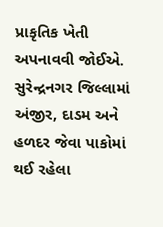પ્રાકૃતિક ખેતી અપનાવવી જોઈએ. સુરેન્દ્રનગર જિલ્લામાં અંજીર, દાડમ અને હળદર જેવા પાકોમાં થઈ રહેલા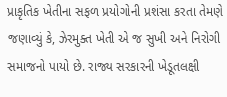પ્રાકૃતિક ખેતીના સફળ પ્રયોગોની પ્રશંસા કરતા તેમણે જણાવ્યું કે, ઝેરમુક્ત ખેતી એ જ સુખી અને નિરોગી સમાજનો પાયો છે. રાજ્ય સરકારની ખેડૂતલક્ષી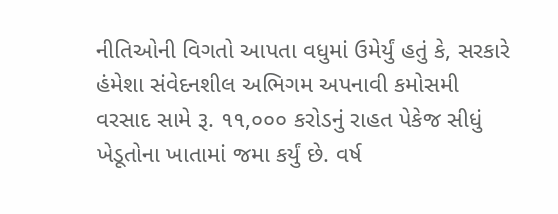નીતિઓની વિગતો આપતા વધુમાં ઉમેર્યું હતું કે, સરકારે હંમેશા સંવેદનશીલ અભિગમ અપનાવી કમોસમી વરસાદ સામે રૂ. ૧૧,૦૦૦ કરોડનું રાહત પેકેજ સીધું ખેડૂતોના ખાતામાં જમા કર્યું છે. વર્ષ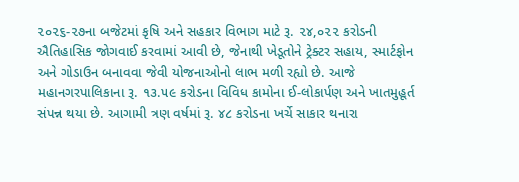૨૦૨૬-૨૭ના બજેટમાં કૃષિ અને સહકાર વિભાગ માટે રૂ. ૨૪,૦૨૨ કરોડની ઐતિહાસિક જોગવાઈ કરવામાં આવી છે, જેનાથી ખેડૂતોને ટ્રેક્ટર સહાય, સ્માર્ટફોન અને ગોડાઉન બનાવવા જેવી યોજનાઓનો લાભ મળી રહ્યો છે. આજે મહાનગરપાલિકાના રૂ. ૧૩.૫૯ કરોડના વિવિધ કામોના ઈ-લોકાર્પણ અને ખાતમુહૂર્ત સંપન્ન થયા છે. આગામી ત્રણ વર્ષમાં રૂ. ૪૮ કરોડના ખર્ચે સાકાર થનારા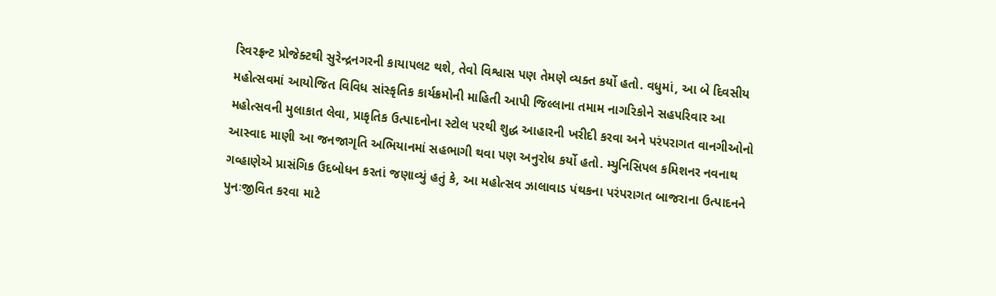રિવરફ્રન્ટ પ્રોજેક્ટથી સુરેન્દ્રનગરની કાયાપલટ થશે, તેવો વિશ્વાસ પણ તેમણે વ્યક્ત કર્યો હતો. વધુમાં, આ બે દિવસીય મહોત્સવમાં આયોજિત વિવિધ સાંસ્કૃતિક કાર્યક્રમોની માહિતી આપી જિલ્લાના તમામ નાગરિકોને સહપરિવાર આ મહોત્સવની મુલાકાત લેવા, પ્રાકૃતિક ઉત્પાદનોના સ્ટોલ પરથી શુદ્ધ આહારની ખરીદી કરવા અને પરંપરાગત વાનગીઓનો આસ્વાદ માણી આ જનજાગૃતિ અભિયાનમાં સહભાગી થવા પણ અનુરોધ કર્યો હતો. મ્યુનિસિપલ કમિશનર નવનાથ ગવ્હાણેએ પ્રાસંગિક ઉદબોધન કરતાં જણાવ્યું હતું કે, આ મહોત્સવ ઝાલાવાડ પંથકના પરંપરાગત બાજરાના ઉત્પાદનને પુનઃજીવિત કરવા માટે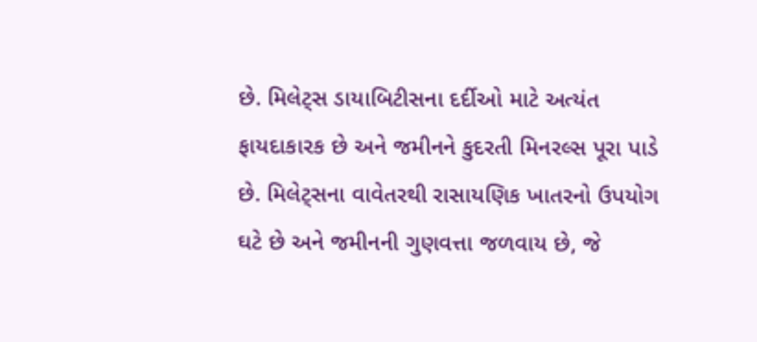છે. મિલેટ્સ ડાયાબિટીસના દર્દીઓ માટે અત્યંત ફાયદાકારક છે અને જમીનને કુદરતી મિનરલ્સ પૂરા પાડે છે. મિલેટ્સના વાવેતરથી રાસાયણિક ખાતરનો ઉપયોગ ઘટે છે અને જમીનની ગુણવત્તા જળવાય છે, જે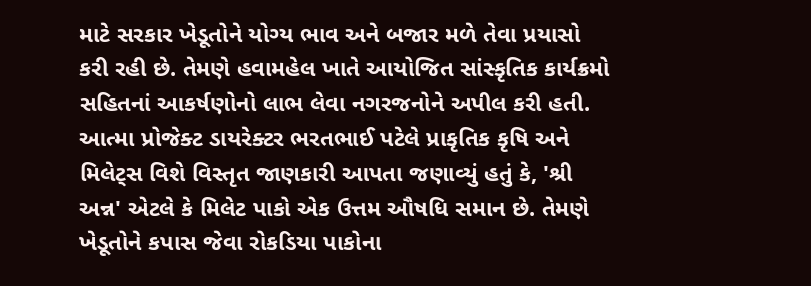માટે સરકાર ખેડૂતોને યોગ્ય ભાવ અને બજાર મળે તેવા પ્રયાસો કરી રહી છે. તેમણે હવામહેલ ખાતે આયોજિત સાંસ્કૃતિક કાર્યક્રમો સહિતનાં આકર્ષણોનો લાભ લેવા નગરજનોને અપીલ કરી હતી. આત્મા પ્રોજેક્ટ ડાયરેક્ટર ભરતભાઈ પટેલે પ્રાકૃતિક કૃષિ અને મિલેટ્સ વિશે વિસ્તૃત જાણકારી આપતા જણાવ્યું હતું કે, 'શ્રી અન્ન' એટલે કે મિલેટ પાકો એક ઉત્તમ ઔષધિ સમાન છે. તેમણે ખેડૂતોને કપાસ જેવા રોકડિયા પાકોના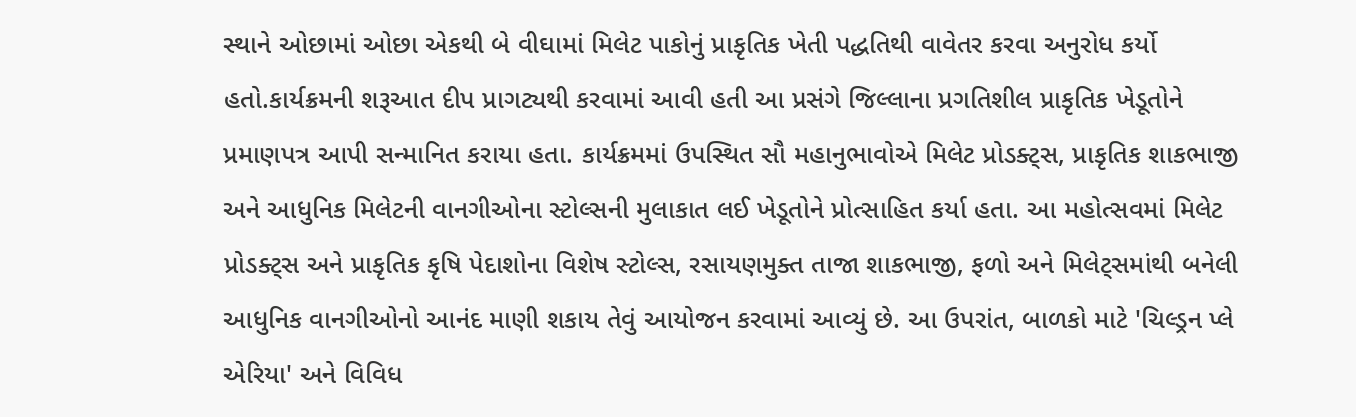સ્થાને ઓછામાં ઓછા એકથી બે વીઘામાં મિલેટ પાકોનું પ્રાકૃતિક ખેતી પદ્ધતિથી વાવેતર કરવા અનુરોધ કર્યો હતો.કાર્યક્રમની શરૂઆત દીપ પ્રાગટ્યથી કરવામાં આવી હતી આ પ્રસંગે જિલ્લાના પ્રગતિશીલ પ્રાકૃતિક ખેડૂતોને પ્રમાણપત્ર આપી સન્માનિત કરાયા હતા. કાર્યક્રમમાં ઉપસ્થિત સૌ મહાનુભાવોએ મિલેટ પ્રોડક્ટ્સ, પ્રાકૃતિક શાકભાજી અને આધુનિક મિલેટની વાનગીઓના સ્ટોલ્સની મુલાકાત લઈ ખેડૂતોને પ્રોત્સાહિત કર્યા હતા. આ મહોત્સવમાં મિલેટ પ્રોડક્ટ્સ અને પ્રાકૃતિક કૃષિ પેદાશોના વિશેષ સ્ટોલ્સ, રસાયણમુક્ત તાજા શાકભાજી, ફળો અને મિલેટ્સમાંથી બનેલી આધુનિક વાનગીઓનો આનંદ માણી શકાય તેવું આયોજન કરવામાં આવ્યું છે. આ ઉપરાંત, બાળકો માટે 'ચિલ્ડ્રન પ્લે એરિયા' અને વિવિધ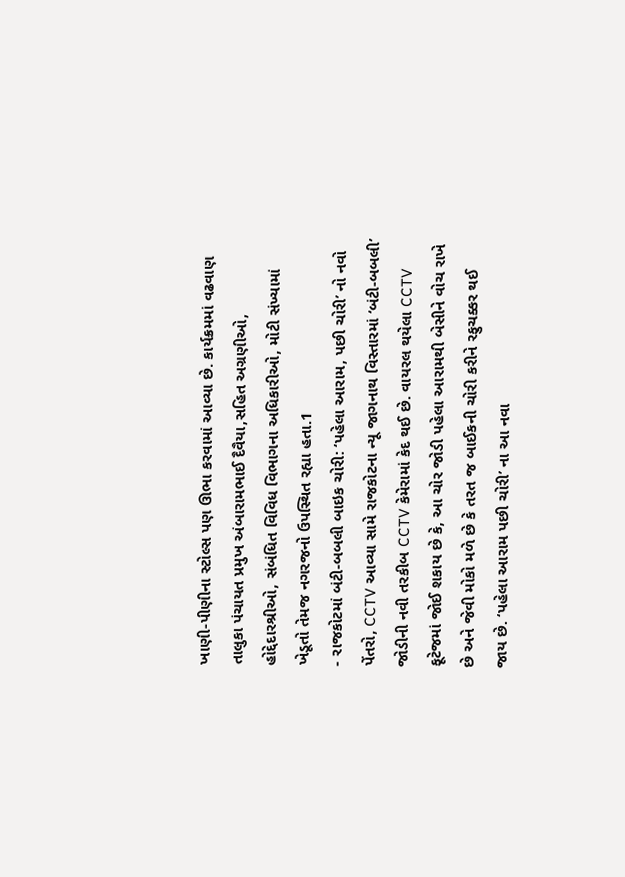ખાણી-પીણીના સ્ટોલ્સ પણ ઊભા કરવામાં આવ્યા છે. કાર્યક્રમમાં વઢવાણ તાલુકા પંચાયત પ્રમુખ અંબારામભાઈ દૈવૈયા,સહિત અગ્રણીઓ, હોદ્દેદારશ્રીઓ, સંબંધિત વિવિધ વિભાગના અધિકારીઓ, મોટી સંખ્યામાં ખેડૂતો તેમજ નગરજનો ઉપસ્થિત રહ્યા હતા.1
- રાજકોટમાં બંટી-બબલી બાઇક ચોરી: ‘પહેલા આરામ, પછી ચોરી’ નો નવો પેંતરો, CCTV આવ્યા સામે રાજકોટના ન્યૂ જાગનાથ વિસ્તારમાં ‘બંટી-બબલી’ જોડીની નવી તરકીબ CCTV કેમેરામાં કેદ થઈ છે. વાયરલ થયેલા CCTV ફૂટેજમાં જોઈ શકાય છે કે, આ ચોર જોડી પહેલા આરામથી બેસીને વોચ રાખે છે અને જેવી મોકો મળે છે કે તરત જ બાઈકની ચોરી કરીને રફુચક્કર થઈ જાય છે. ‘પહેલા આરામ પછી ચોરી’ ના આ નવા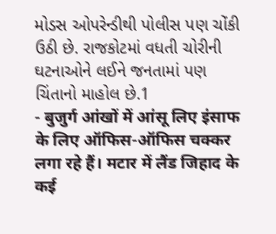મોડસ ઓપરેન્ડીથી પોલીસ પણ ચોંકી ઉઠી છે. રાજકોટમાં વધતી ચોરીની ઘટનાઓને લઈને જનતામાં પણ ચિંતાનો માહોલ છે.1
- बुजुर्ग आंखों में आंसू लिए इंसाफ के लिए ऑफिस-ऑफिस चक्कर लगा रहे हैं। मटार में लैंड जिहाद के कई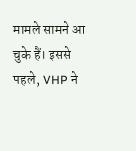मामले सामने आ चुके हैं। इससे पहले, VHP ने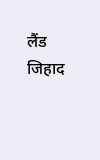लैंड जिहाद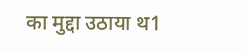का मुद्दा उठाया थ1